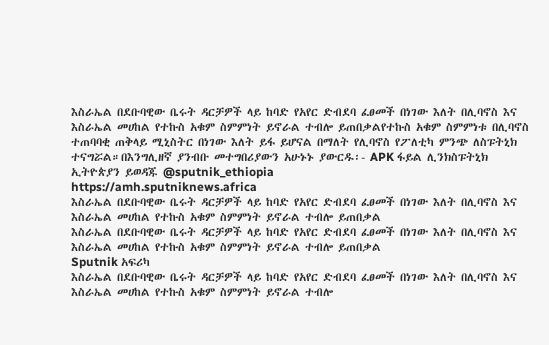እስራኤል በደቡባዊው ቤሩት ዳርቻዎች ላይ ከባድ የአየር ድብደባ ፈፀመች በነገው እለት በሊባኖስ እና እስራኤል መሀከል የተኩስ አቁም ስምምነት ይኖራል ተብሎ ይጠበቃልየተኩስ አቁም ስምምነቱ በሊባኖስ ተጠባባቂ ጠቅላይ ሚኒስትር በነገው እለት ይፋ ይሆናል በማለት የሊባኖስ የፖለቲካ ምንጭ ለስፑትኒክ ተናግሯል።በእንግሊዘኛ ያንብቡ መተግበሪያውን አሁኑኑ ያውርዱ፡- APK ፋይል ሊንክስፑትኒክ ኢትዮጵያን ይወዳጁ @sputnik_ethiopia
https://amh.sputniknews.africa
እስራኤል በደቡባዊው ቤሩት ዳርቻዎች ላይ ከባድ የአየር ድብደባ ፈፀመች በነገው እለት በሊባኖስ እና እስራኤል መሀከል የተኩስ አቁም ስምምነት ይኖራል ተብሎ ይጠበቃል
እስራኤል በደቡባዊው ቤሩት ዳርቻዎች ላይ ከባድ የአየር ድብደባ ፈፀመች በነገው እለት በሊባኖስ እና እስራኤል መሀከል የተኩስ አቁም ስምምነት ይኖራል ተብሎ ይጠበቃል
Sputnik አፍሪካ
እስራኤል በደቡባዊው ቤሩት ዳርቻዎች ላይ ከባድ የአየር ድብደባ ፈፀመች በነገው እለት በሊባኖስ እና እስራኤል መሀከል የተኩስ አቁም ስምምነት ይኖራል ተብሎ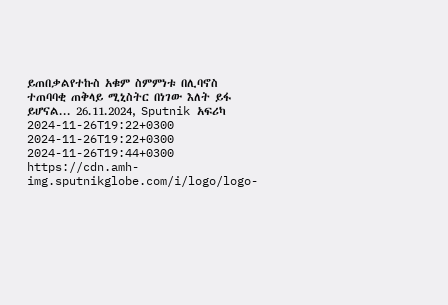ይጠበቃልየተኩስ አቁም ስምምነቱ በሊባኖስ ተጠባባቂ ጠቅላይ ሚኒስትር በነገው እለት ይፋ ይሆናል... 26.11.2024, Sputnik አፍሪካ
2024-11-26T19:22+0300
2024-11-26T19:22+0300
2024-11-26T19:44+0300
https://cdn.amh-img.sputnikglobe.com/i/logo/logo-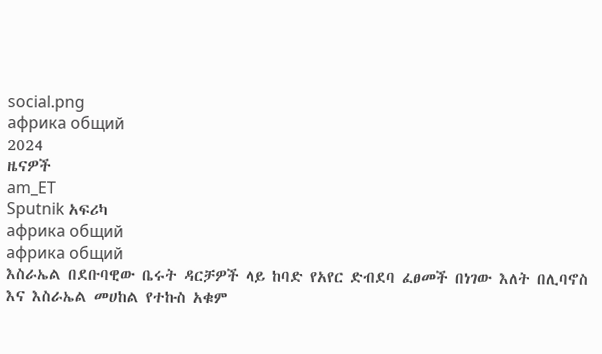social.png
африка общий
2024
ዜናዎች
am_ET
Sputnik አፍሪካ
африка общий
африка общий
እስራኤል በደቡባዊው ቤሩት ዳርቻዎች ላይ ከባድ የአየር ድብደባ ፈፀመች በነገው እለት በሊባኖስ እና እስራኤል መሀከል የተኩስ አቁም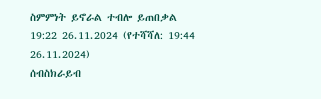ስምምነት ይኖራል ተብሎ ይጠበቃል
19:22 26.11.2024 (የተሻሻለ: 19:44 26.11.2024)
ሰብስክራይብ